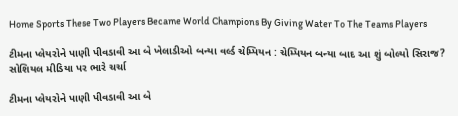Home Sports These Two Players Became World Champions By Giving Water To The Teams Players

ટીમના પ્લેયરોને પાણી પીવડાવી આ બે ખેલાડીઓ બન્યા વર્લ્ડ ચેમ્પિયન : ચેમ્પિયન બન્યા બાદ આ શું બોલ્યો સિરાજ? સોશિયલ મીડિયા પર ભારે ચર્ચા

ટીમના પ્લેયરોને પાણી પીવડાવી આ બે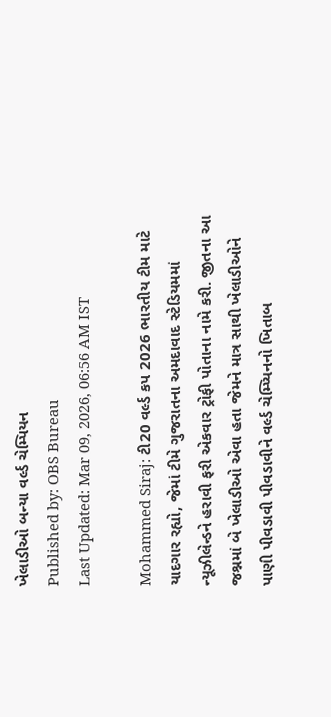ખેલાડીઓ બન્યા વર્લ્ડ ચેમ્પિયન
Published by: OBS Bureau
Last Updated: Mar 09, 2026, 06:56 AM IST

Mohammed Siraj: ટી20 વર્લ્ડ કપ 2026 ભારતીય ટીમ માટે યાદગાર રહ્યો, જેમાં ટીમે ગુજરાતના અમદાવાદ સ્ટેડિયમમાં ન્યૂઝીલેન્ડને હરાવી ફરી એકવાર ટ્રોફી પોતાના નામે કરી. જીતના આ જશ્નમાં બે ખેલાડીઓ એવા હતા જેમને માત્ર સાથી ખેલાડીઓને પાણી પીવડાવી પીવડાવીને વર્લ્ડ ચેમ્પ્યિનનો ખિતાબ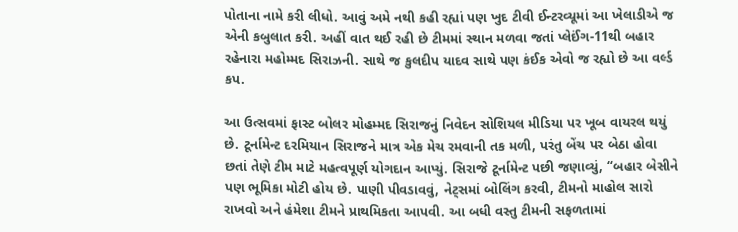પોતાના નામે કરી લીધો. આવું અમે નથી કહી રહ્યાં પણ ખુદ ટીવી ઈન્ટરવ્યૂમાં આ ખેલાડીએ જ એની કબુલાત કરી. અહીં વાત થઈ રહી છે ટીમમાં સ્થાન મળવા જતાં પ્લેઈંગ-11થી બહાર રહેનારા મહોમ્મદ સિરાઝની. સાથે જ કુલદીપ યાદવ સાથે પણ કંઈક એવો જ રહ્યો છે આ વર્લ્ડ કપ.

આ ઉત્સવમાં ફાસ્ટ બોલર મોહમ્મદ સિરાજનું નિવેદન સોશિયલ મીડિયા પર ખૂબ વાયરલ થયું છે. ટૂર્નામેન્ટ દરમિયાન સિરાજને માત્ર એક મેચ રમવાની તક મળી, પરંતુ બેંચ પર બેઠા હોવા છતાં તેણે ટીમ માટે મહત્વપૂર્ણ યોગદાન આપ્યું. સિરાજે ટૂર્નામેન્ટ પછી જણાવ્યું, “બહાર બેસીને પણ ભૂમિકા મોટી હોય છે. પાણી પીવડાવવું, નેટ્સમાં બોલિંગ કરવી, ટીમનો માહોલ સારો રાખવો અને હંમેશા ટીમને પ્રાથમિકતા આપવી. આ બધી વસ્તુ ટીમની સફળતામાં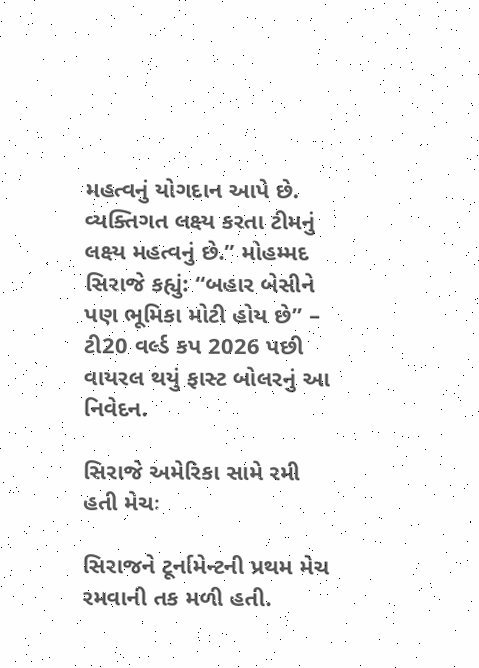મહત્વનું યોગદાન આપે છે. વ્યક્તિગત લક્ષ્ય કરતા ટીમનું લક્ષ્ય મહત્વનું છે.” મોહમ્મદ સિરાજે કહ્યું: “બહાર બેસીને પણ ભૂમિકા મોટી હોય છે” – ટી20 વર્લ્ડ કપ 2026 પછી વાયરલ થયું ફાસ્ટ બોલરનું આ નિવેદન.

સિરાજે અમેરિકા સામે રમી હતી મેચઃ

સિરાજને ટૂર્નામેન્ટની પ્રથમ મેચ રમવાની તક મળી હતી.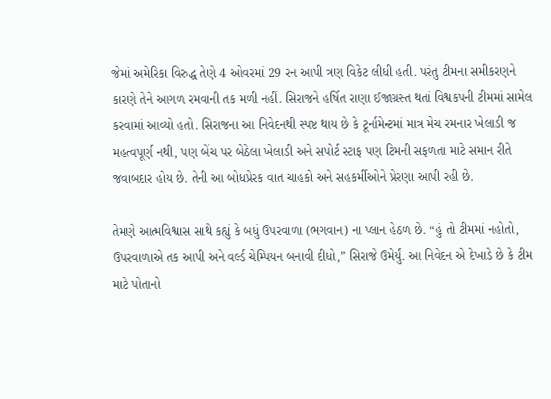જેમાં અમેરિકા વિરુદ્ધ તેણે 4 ઓવરમાં 29 રન આપી ત્રણ વિકેટ લીધી હતી. પરંતુ ટીમના સમીકરણને કારણે તેને આગળ રમવાની તક મળી નહીં. સિરાજને હર્ષિત રાણા ઈજાગ્રસ્ત થતાં વિશ્વકપની ટીમમાં સામેલ કરવામાં આવ્યો હતો. સિરાજના આ નિવેદનથી સ્પષ્ટ થાય છે કે ટૂર્નામેન્ટમાં માત્ર મેચ રમનાર ખેલાડી જ મહત્વપૂર્ણ નથી, પણ બેંચ પર બેઠેલા ખેલાડી અને સપોર્ટ સ્ટાફ પણ ટિમની સફળતા માટે સમાન રીતે જવાબદાર હોય છે. તેની આ બોધપ્રેરક વાત ચાહકો અને સહકર્મીઓને પ્રેરણા આપી રહી છે.

તેમણે આત્મવિશ્વાસ સાથે કહ્યું કે બધું ઉપરવાળા (ભગવાન) ના પ્લાન હેઠળ છે. “હું તો ટીમમાં નહોતો, ઉપરવાળાએ તક આપી અને વર્લ્ડ ચેમ્પિયન બનાવી દીધો,” સિરાજે ઉમેર્યું. આ નિવેદન એ દેખાડે છે કે ટીમ માટે પોતાનો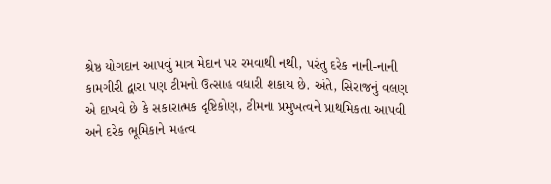શ્રેષ્ઠ યોગદાન આપવું માત્ર મેદાન પર રમવાથી નથી, પરંતુ દરેક નાની-નાની કામગીરી દ્વારા પણ ટીમનો ઉત્સાહ વધારી શકાય છે. અંતે, સિરાજનું વલણ એ દાખવે છે કે સકારાત્મક દૃષ્ટિકોણ, ટીમના પ્રમુખત્વને પ્રાથમિકતા આપવી અને દરેક ભૂમિકાને મહત્વ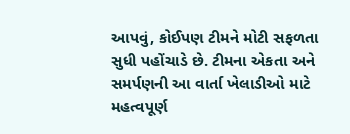આપવું, કોઈપણ ટીમને મોટી સફળતા સુધી પહોંચાડે છે. ટીમના એકતા અને સમર્પણની આ વાર્તા ખેલાડીઓ માટે મહત્વપૂર્ણ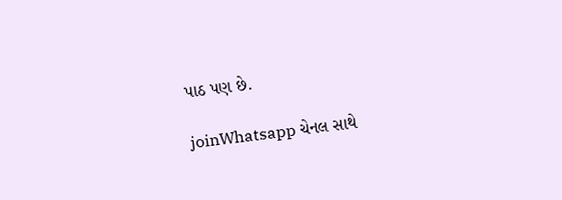પાઠ પણ છે.

joinWhatsapp ચેનલ સાથે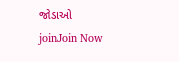જોડાઓ
joinJoin Now